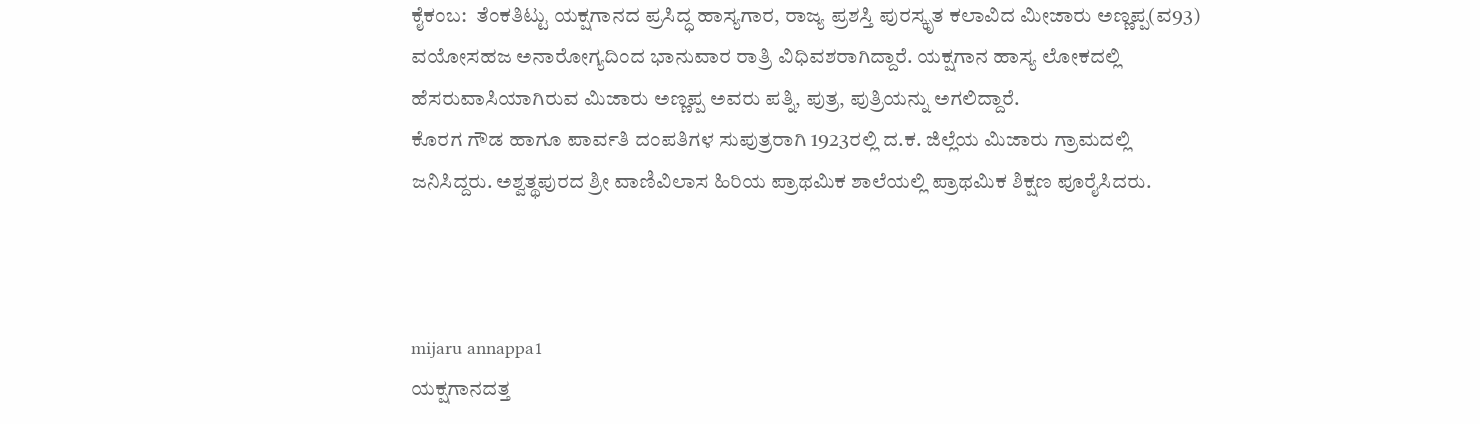ಕೈಕಂಬ:  ತೆಂಕತಿಟ್ಟು ಯಕ್ಷಗಾನದ ಪ್ರಸಿದ್ಧ ಹಾಸ್ಯಗಾರ, ರಾಜ್ಯ ಪ್ರಶಸ್ತಿ ಪುರಸ್ಕೃತ ಕಲಾವಿದ ಮೀಜಾರು ಅಣ್ಣಪ್ಪ(ವ93) ವಯೋಸಹಜ ಅನಾರೋಗ್ಯದಿಂದ ಭಾನುವಾರ ರಾತ್ರಿ ವಿಧಿವಶರಾಗಿದ್ದಾರೆ. ಯಕ್ಷಗಾನ ಹಾಸ್ಯ ಲೋಕದಲ್ಲಿ ಹೆಸರುವಾಸಿಯಾಗಿರುವ ಮಿಜಾರು ಅಣ್ಣಪ್ಪ ಅವರು ಪತ್ನಿ, ಪುತ್ರ, ಪುತ್ರಿಯನ್ನು ಅಗಲಿದ್ದಾರೆ.
ಕೊರಗ ಗೌಡ ಹಾಗೂ ಪಾರ್ವತಿ ದಂಪತಿಗಳ ಸುಪುತ್ರರಾಗಿ 1923ರಲ್ಲಿ ದ.ಕ. ಜಿಲ್ಲೆಯ ಮಿಜಾರು ಗ್ರಾಮದಲ್ಲಿ ಜನಿಸಿದ್ದರು. ಅಶ್ವತ್ಥಪುರದ ಶ್ರೀ ವಾಣಿವಿಲಾಸ ಹಿರಿಯ ಪ್ರಾಥಮಿಕ ಶಾಲೆಯಲ್ಲಿ ಪ್ರಾಥಮಿಕ ಶಿಕ್ಷಣ ಪೂರೈಸಿದರು.



mijaru annappa1
ಯಕ್ಷಗಾನದತ್ತ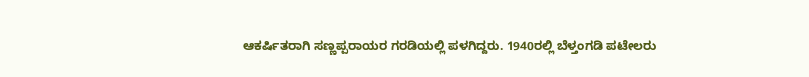ಆಕರ್ಷಿತರಾಗಿ ಸಣ್ಣಪ್ಪರಾಯರ ಗರಡಿಯಲ್ಲಿ ಪಳಗಿದ್ದರು. 1940ರಲ್ಲಿ ಬೆಳ್ತಂಗಡಿ ಪಟೇಲರು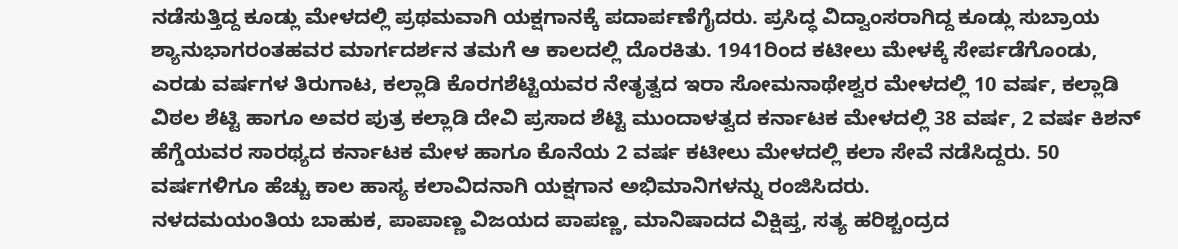ನಡೆಸುತ್ತಿದ್ದ ಕೂಡ್ಲು ಮೇಳದಲ್ಲಿ ಪ್ರಥಮವಾಗಿ ಯಕ್ಷಗಾನಕ್ಕೆ ಪದಾರ್ಪಣೆಗೈದರು. ಪ್ರಸಿದ್ಧ ವಿದ್ವಾಂಸರಾಗಿದ್ದ ಕೂಡ್ಲು ಸುಬ್ರಾಯ ಶ್ಯಾನುಭಾಗರಂತಹವರ ಮಾರ್ಗದರ್ಶನ ತಮಗೆ ಆ ಕಾಲದಲ್ಲಿ ದೊರಕಿತು. 1941ರಿಂದ ಕಟೀಲು ಮೇಳಕ್ಕೆ ಸೇರ್ಪಡೆಗೊಂಡು, ಎರಡು ವರ್ಷಗಳ ತಿರುಗಾಟ, ಕಲ್ಲಾಡಿ ಕೊರಗಶೆಟ್ಟಿಯವರ ನೇತೃತ್ವದ ಇರಾ ಸೋಮನಾಥೇಶ್ವರ ಮೇಳದಲ್ಲಿ 10 ವರ್ಷ, ಕಲ್ಲಾಡಿ ವಿಠಲ ಶೆಟ್ಟಿ ಹಾಗೂ ಅವರ ಪುತ್ರ ಕಲ್ಲಾಡಿ ದೇವಿ ಪ್ರಸಾದ ಶೆಟ್ಟಿ ಮುಂದಾಳತ್ವದ ಕರ್ನಾಟಕ ಮೇಳದಲ್ಲಿ 38 ವರ್ಷ, 2 ವರ್ಷ ಕಿಶನ್ ಹೆಗ್ಡೆಯವರ ಸಾರಥ್ಯದ ಕರ್ನಾಟಕ ಮೇಳ ಹಾಗೂ ಕೊನೆಯ 2 ವರ್ಷ ಕಟೀಲು ಮೇಳದಲ್ಲಿ ಕಲಾ ಸೇವೆ ನಡೆಸಿದ್ದರು. 50 ವರ್ಷಗಳಿಗೂ ಹೆಚ್ಚು ಕಾಲ ಹಾಸ್ಯ ಕಲಾವಿದನಾಗಿ ಯಕ್ಷಗಾನ ಅಭಿಮಾನಿಗಳನ್ನು ರಂಜಿಸಿದರು.
ನಳದಮಯಂತಿಯ ಬಾಹುಕ, ಪಾಪಾಣ್ಣ ವಿಜಯದ ಪಾಪಣ್ಣ, ಮಾನಿಷಾದದ ವಿಕ್ಷಿಪ್ತ, ಸತ್ಯ ಹರಿಶ್ಚಂದ್ರದ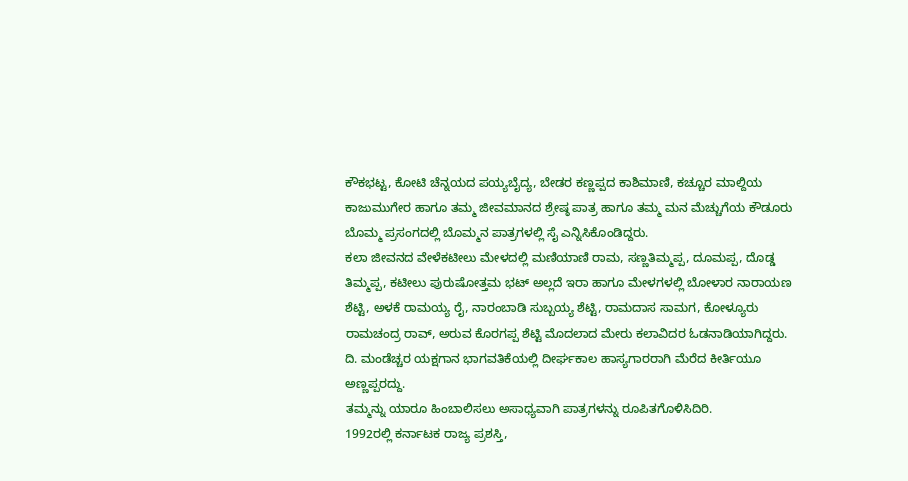ಕೌಕಭಟ್ಟ, ಕೋಟಿ ಚೆನ್ನಯದ ಪಯ್ಯಬೈದ್ಯ, ಬೇಡರ ಕಣ್ಣಪ್ಪದ ಕಾಶಿಮಾಣಿ, ಕಚ್ಚೂರ ಮಾಲ್ದಿಯ ಕಾಜುಮುಗೇರ ಹಾಗೂ ತಮ್ಮ ಜೀವಮಾನದ ಶ್ರೇಷ್ಠ ಪಾತ್ರ ಹಾಗೂ ತಮ್ಮ ಮನ ಮೆಚ್ಚುಗೆಯ ಕೌಡೂರು ಬೊಮ್ಮ ಪ್ರಸಂಗದಲ್ಲಿ ಬೊಮ್ಮನ ಪಾತ್ರಗಳಲ್ಲಿ ಸೈ ಎನ್ನಿಸಿಕೊಂಡಿದ್ದರು.
ಕಲಾ ಜೀವನದ ವೇಳೆಕಟೀಲು ಮೇಳದಲ್ಲಿ ಮಣಿಯಾಣಿ ರಾಮ, ಸಣ್ಣತಿಮ್ಮಪ್ಪ, ದೂಮಪ್ಪ, ದೊಡ್ಡ ತಿಮ್ಮಪ್ಪ, ಕಟೀಲು ಪುರುಷೋತ್ತಮ ಭಟ್ ಅಲ್ಲದೆ ಇರಾ ಹಾಗೂ ಮೇಳಗಳಲ್ಲಿ ಬೋಳಾರ ನಾರಾಯಣ ಶೆಟ್ಟಿ, ಅಳಕೆ ರಾಮಯ್ಯ ರೈ, ನಾರಂಬಾಡಿ ಸುಬ್ಬಯ್ಯ ಶೆಟ್ಟಿ, ರಾಮದಾಸ ಸಾಮಗ, ಕೋಳ್ಯೂರು ರಾಮಚಂದ್ರ ರಾವ್, ಅರುವ ಕೊರಗಪ್ಪ ಶೆಟ್ಟಿ ಮೊದಲಾದ ಮೇರು ಕಲಾವಿದರ ಓಡನಾಡಿಯಾಗಿದ್ದರು.
ದಿ. ಮಂಡೆಚ್ಚರ ಯಕ್ಷಗಾನ ಭಾಗವತಿಕೆಯಲ್ಲಿ ದೀರ್ಘಕಾಲ ಹಾಸ್ಯಗಾರರಾಗಿ ಮೆರೆದ ಕೀರ್ತಿಯೂ ಅಣ್ಣಪ್ಪರದ್ದು.
ತಮ್ಮನ್ನು ಯಾರೂ ಹಿಂಬಾಲಿಸಲು ಅಸಾಧ್ಯವಾಗಿ ಪಾತ್ರಗಳನ್ನು ರೂಪಿತಗೊಳಿಸಿದಿರಿ.
1992ರಲ್ಲಿ ಕರ್ನಾಟಕ ರಾಜ್ಯ ಪ್ರಶಸ್ತಿ,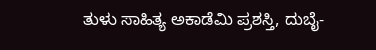ತುಳು ಸಾಹಿತ್ಯ ಅಕಾಡೆಮಿ ಪ್ರಶಸ್ತಿ, ದುಬೈ-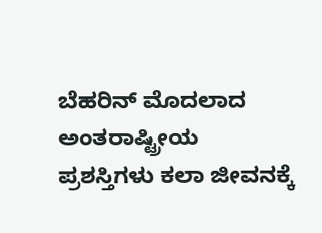ಬೆಹರಿನ್ ಮೊದಲಾದ ಅಂತರಾಷ್ಟ್ರೀಯ ಪ್ರಶಸ್ತಿಗಳು ಕಲಾ ಜೀವನಕ್ಕೆ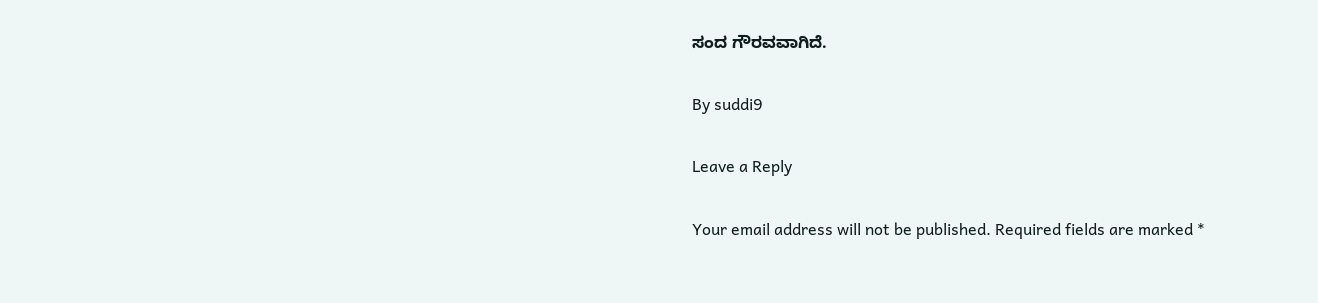ಸಂದ ಗೌರವವಾಗಿದೆ.

By suddi9

Leave a Reply

Your email address will not be published. Required fields are marked *